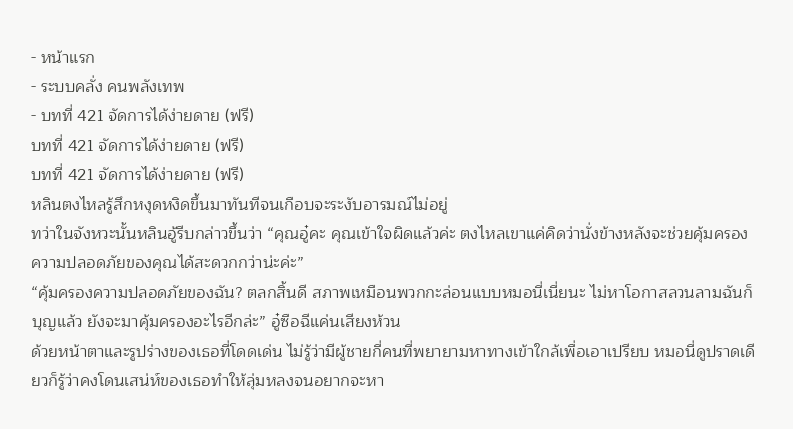- หน้าแรก
- ระบบคลั่ง คนพลังเทพ
- บทที่ 421 จัดการได้ง่ายดาย (ฟรี)
บทที่ 421 จัดการได้ง่ายดาย (ฟรี)
บทที่ 421 จัดการได้ง่ายดาย (ฟรี)
หลินตงไหลรู้สึกหงุดหงิดขึ้นมาทันทีจนเกือบจะระงับอารมณ์ไม่อยู่
ทว่าในจังหวะนั้นหลินอู้รีบกล่าวขึ้นว่า “คุณอู๋คะ คุณเข้าใจผิดแล้วค่ะ ตงไหลเขาแค่คิดว่านั่งข้างหลังจะช่วยคุ้มครองความปลอดภัยของคุณได้สะดวกกว่าน่ะค่ะ”
“คุ้มครองความปลอดภัยของฉัน? ตลกสิ้นดี สภาพเหมือนพวกกะล่อนแบบหมอนี่เนี่ยนะ ไม่หาโอกาสลวนลามฉันก็บุญแล้ว ยังจะมาคุ้มครองอะไรอีกล่ะ” อู๋ซือฉีแค่นเสียงห้วน
ด้วยหน้าตาและรูปร่างของเธอที่โดดเด่น ไม่รู้ว่ามีผู้ชายกี่คนที่พยายามหาทางเข้าใกล้เพื่อเอาเปรียบ หมอนี่ดูปราดเดียวก็รู้ว่าคงโดนเสน่ห์ของเธอทำให้ลุ่มหลงจนอยากจะหา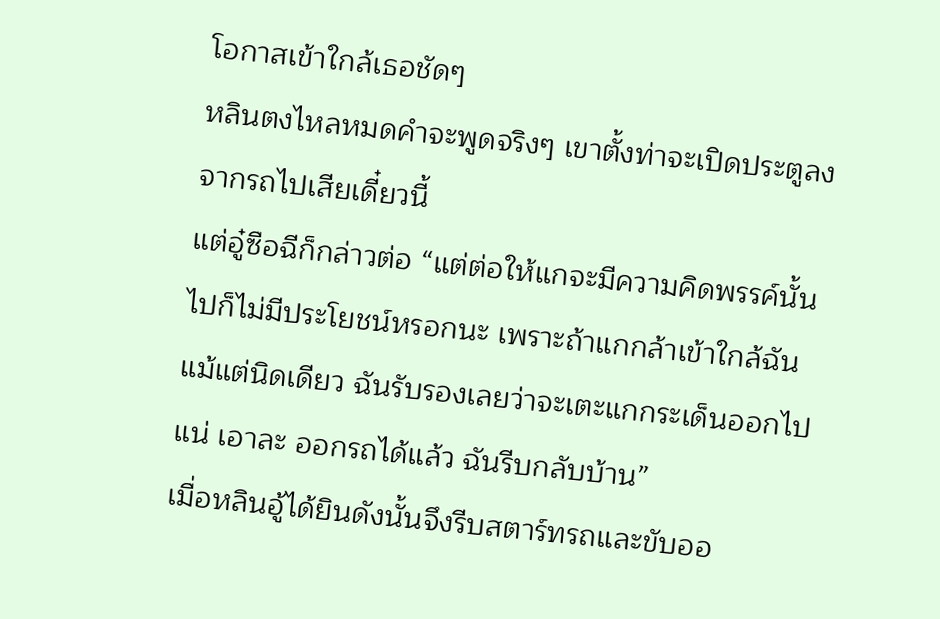โอกาสเข้าใกล้เธอชัดๆ
หลินตงไหลหมดคำจะพูดจริงๆ เขาตั้งท่าจะเปิดประตูลงจากรถไปเสียเดี๋ยวนี้
แต่อู๋ซือฉีก็กล่าวต่อ “แต่ต่อให้แกจะมีความคิดพรรค์นั้นไปก็ไม่มีประโยชน์หรอกนะ เพราะถ้าแกกล้าเข้าใกล้ฉันแม้แต่นิดเดียว ฉันรับรองเลยว่าจะเตะแกกระเด็นออกไปแน่ เอาละ ออกรถได้แล้ว ฉันรีบกลับบ้าน”
เมื่อหลินอู้ได้ยินดังนั้นจึงรีบสตาร์ทรถและขับออ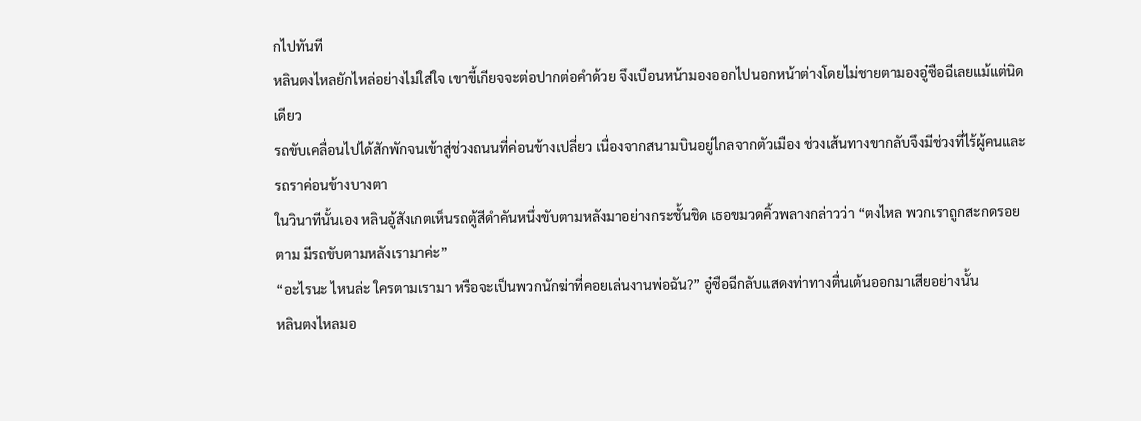กไปทันที
หลินตงไหลยักไหล่อย่างไม่ใส่ใจ เขาขี้เกียจจะต่อปากต่อคำด้วย จึงเบือนหน้ามองออกไปนอกหน้าต่างโดยไม่ชายตามองอู๋ซือฉีเลยแม้แต่นิดเดียว
รถขับเคลื่อนไปได้สักพักจนเข้าสู่ช่วงถนนที่ค่อนข้างเปลี่ยว เนื่องจากสนามบินอยู่ไกลจากตัวเมือง ช่วงเส้นทางขากลับจึงมีช่วงที่ไร้ผู้คนและรถราค่อนข้างบางตา
ในวินาทีนั้นเอง หลินอู้สังเกตเห็นรถตู้สีดำคันหนึ่งขับตามหลังมาอย่างกระชั้นชิด เธอขมวดคิ้วพลางกล่าวว่า “ตงไหล พวกเราถูกสะกดรอยตาม มีรถขับตามหลังเรามาค่ะ”
“อะไรนะ ไหนล่ะ ใครตามเรามา หรือจะเป็นพวกนักฆ่าที่คอยเล่นงานพ่อฉัน?” อู๋ซือฉีกลับแสดงท่าทางตื่นเต้นออกมาเสียอย่างนั้น
หลินตงไหลมอ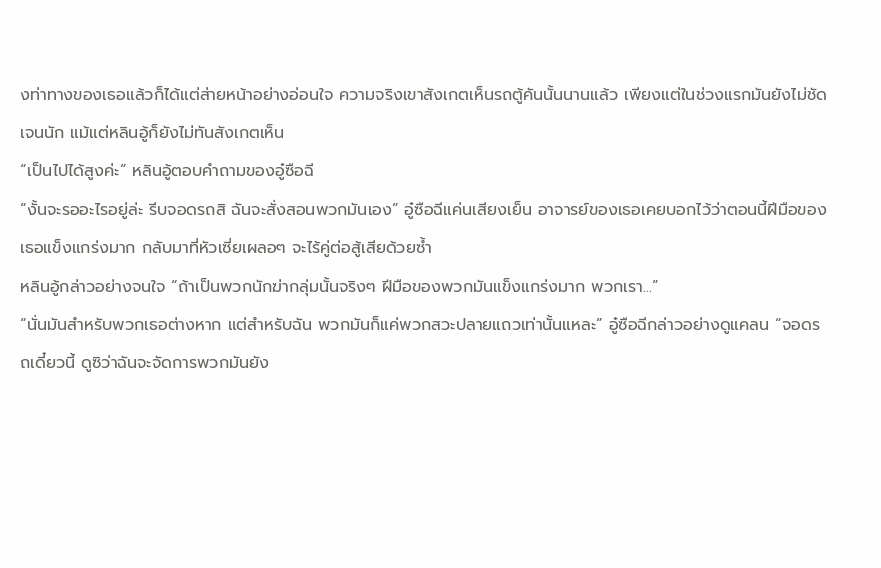งท่าทางของเธอแล้วก็ได้แต่ส่ายหน้าอย่างอ่อนใจ ความจริงเขาสังเกตเห็นรถตู้คันนั้นนานแล้ว เพียงแต่ในช่วงแรกมันยังไม่ชัดเจนนัก แม้แต่หลินอู้ก็ยังไม่ทันสังเกตเห็น
“เป็นไปได้สูงค่ะ” หลินอู้ตอบคำถามของอู๋ซือฉี
“งั้นจะรออะไรอยู่ล่ะ รีบจอดรถสิ ฉันจะสั่งสอนพวกมันเอง” อู๋ซือฉีแค่นเสียงเย็น อาจารย์ของเธอเคยบอกไว้ว่าตอนนี้ฝีมือของเธอแข็งแกร่งมาก กลับมาที่หัวเซี่ยเผลอๆ จะไร้คู่ต่อสู้เสียด้วยซ้ำ
หลินอู้กล่าวอย่างจนใจ “ถ้าเป็นพวกนักฆ่ากลุ่มนั้นจริงๆ ฝีมือของพวกมันแข็งแกร่งมาก พวกเรา...”
“นั่นมันสำหรับพวกเธอต่างหาก แต่สำหรับฉัน พวกมันก็แค่พวกสวะปลายแถวเท่านั้นแหละ” อู๋ซือฉีกล่าวอย่างดูแคลน “จอดรถเดี๋ยวนี้ ดูซิว่าฉันจะจัดการพวกมันยัง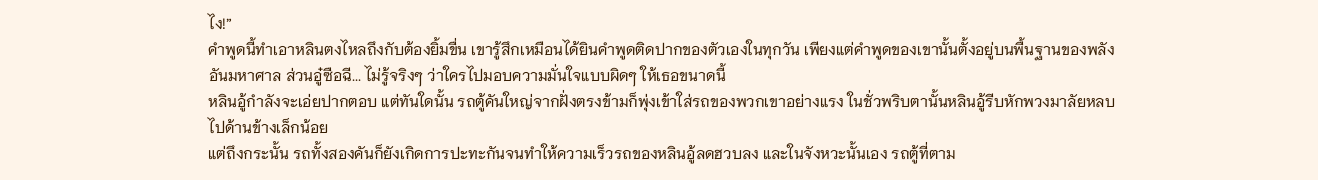ไง!”
คำพูดนี้ทำเอาหลินตงไหลถึงกับต้องยิ้มขื่น เขารู้สึกเหมือนได้ยินคำพูดติดปากของตัวเองในทุกวัน เพียงแต่คำพูดของเขานั้นตั้งอยู่บนพื้นฐานของพลังอันมหาศาล ส่วนอู๋ซือฉี... ไม่รู้จริงๆ ว่าใครไปมอบความมั่นใจแบบผิดๆ ให้เธอขนาดนี้
หลินอู้กำลังจะเอ่ยปากตอบ แต่ทันใดนั้น รถตู้คันใหญ่จากฝั่งตรงข้ามก็พุ่งเข้าใส่รถของพวกเขาอย่างแรง ในชั่วพริบตานั้นหลินอู้รีบหักพวงมาลัยหลบไปด้านข้างเล็กน้อย
แต่ถึงกระนั้น รถทั้งสองคันก็ยังเกิดการปะทะกันจนทำให้ความเร็วรถของหลินอู้ลดฮวบลง และในจังหวะนั้นเอง รถตู้ที่ตาม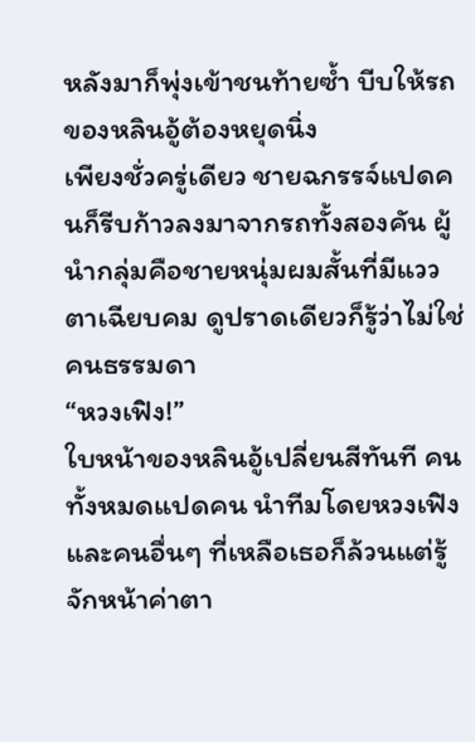หลังมาก็พุ่งเข้าชนท้ายซ้ำ บีบให้รถของหลินอู้ต้องหยุดนิ่ง
เพียงชั่วครู่เดียว ชายฉกรรจ์แปดคนก็รีบก้าวลงมาจากรถทั้งสองคัน ผู้นำกลุ่มคือชายหนุ่มผมสั้นที่มีแววตาเฉียบคม ดูปราดเดียวก็รู้ว่าไม่ใช่คนธรรมดา
“หวงเฟิง!”
ใบหน้าของหลินอู้เปลี่ยนสีทันที คนทั้งหมดแปดคน นำทีมโดยหวงเฟิง และคนอื่นๆ ที่เหลือเธอก็ล้วนแต่รู้จักหน้าค่าตา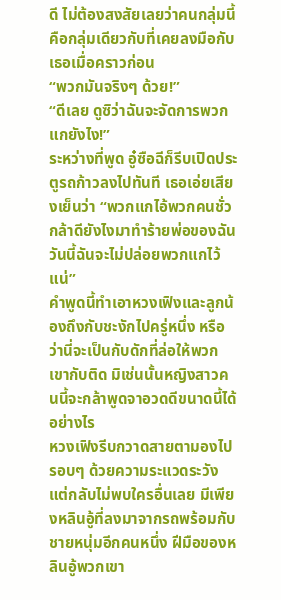ดี ไม่ต้องสงสัยเลยว่าคนกลุ่มนี้คือกลุ่มเดียวกับที่เคยลงมือกับเธอเมื่อคราวก่อน
“พวกมันจริงๆ ด้วย!”
“ดีเลย ดูซิว่าฉันจะจัดการพวกแกยังไง!”
ระหว่างที่พูด อู๋ซือฉีก็รีบเปิดประตูรถก้าวลงไปทันที เธอเอ่ยเสียงเย็นว่า “พวกแกไอ้พวกคนชั่ว กล้าดียังไงมาทำร้ายพ่อของฉัน วันนี้ฉันจะไม่ปล่อยพวกแกไว้แน่”
คำพูดนี้ทำเอาหวงเฟิงและลูกน้องถึงกับชะงักไปครู่หนึ่ง หรือว่านี่จะเป็นกับดักที่ล่อให้พวกเขากับติด มิเช่นนั้นหญิงสาวคนนี้จะกล้าพูดจาอวดดีขนาดนี้ได้อย่างไร
หวงเฟิงรีบกวาดสายตามองไปรอบๆ ด้วยความระแวดระวัง แต่กลับไม่พบใครอื่นเลย มีเพียงหลินอู้ที่ลงมาจากรถพร้อมกับชายหนุ่มอีกคนหนึ่ง ฝีมือของหลินอู้พวกเขา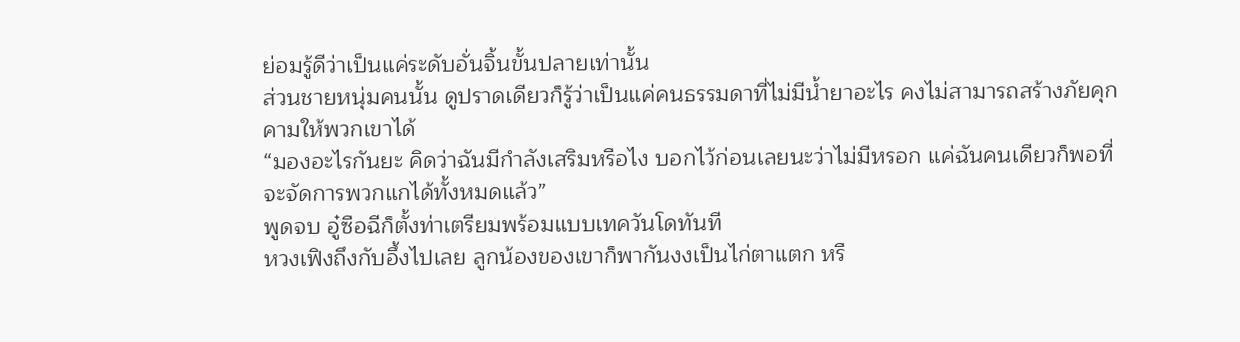ย่อมรู้ดีว่าเป็นแค่ระดับอั่นจิ้นขั้นปลายเท่านั้น
ส่วนชายหนุ่มคนนั้น ดูปราดเดียวก็รู้ว่าเป็นแค่คนธรรมดาที่ไม่มีน้ำยาอะไร คงไม่สามารถสร้างภัยคุกคามให้พวกเขาได้
“มองอะไรกันยะ คิดว่าฉันมีกำลังเสริมหรือไง บอกไว้ก่อนเลยนะว่าไม่มีหรอก แค่ฉันคนเดียวก็พอที่จะจัดการพวกแกได้ทั้งหมดแล้ว”
พูดจบ อู๋ซือฉีก็ตั้งท่าเตรียมพร้อมแบบเทควันโดทันที
หวงเฟิงถึงกับอึ้งไปเลย ลูกน้องของเขาก็พากันงงเป็นไก่ตาแตก หรื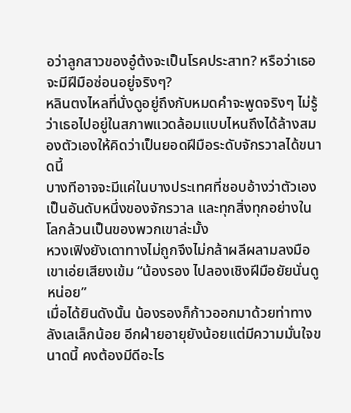อว่าลูกสาวของอู๋ต้งจะเป็นโรคประสาท? หรือว่าเธอจะมีฝีมือซ่อนอยู่จริงๆ?
หลินตงไหลที่นั่งดูอยู่ถึงกับหมดคำจะพูดจริงๆ ไม่รู้ว่าเธอไปอยู่ในสภาพแวดล้อมแบบไหนถึงได้ล้างสมองตัวเองให้คิดว่าเป็นยอดฝีมือระดับจักรวาลได้ขนาดนี้
บางทีอาจจะมีแค่ในบางประเทศที่ชอบอ้างว่าตัวเองเป็นอันดับหนึ่งของจักรวาล และทุกสิ่งทุกอย่างในโลกล้วนเป็นของพวกเขาล่ะมั้ง
หวงเฟิงยังเดาทางไม่ถูกจึงไม่กล้าผลีผลามลงมือ เขาเอ่ยเสียงเข้ม “น้องรอง ไปลองเชิงฝีมือยัยนั่นดูหน่อย”
เมื่อได้ยินดังนั้น น้องรองก็ก้าวออกมาด้วยท่าทางลังเลเล็กน้อย อีกฝ่ายอายุยังน้อยแต่มีความมั่นใจขนาดนี้ คงต้องมีดีอะไร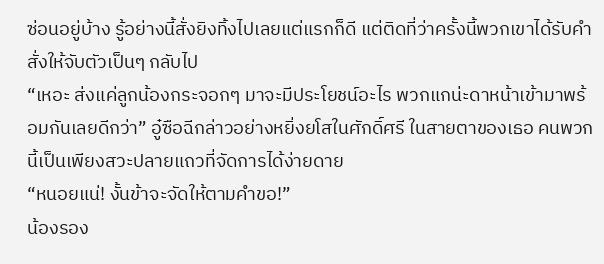ซ่อนอยู่บ้าง รู้อย่างนี้สั่งยิงทิ้งไปเลยแต่แรกก็ดี แต่ติดที่ว่าครั้งนี้พวกเขาได้รับคำสั่งให้จับตัวเป็นๆ กลับไป
“เหอะ ส่งแค่ลูกน้องกระจอกๆ มาจะมีประโยชน์อะไร พวกแกน่ะดาหน้าเข้ามาพร้อมกันเลยดีกว่า” อู๋ซือฉีกล่าวอย่างหยิ่งยโสในศักดิ์ศรี ในสายตาของเธอ คนพวกนี้เป็นเพียงสวะปลายแถวที่จัดการได้ง่ายดาย
“หนอยแน่! งั้นข้าจะจัดให้ตามคำขอ!”
น้องรอง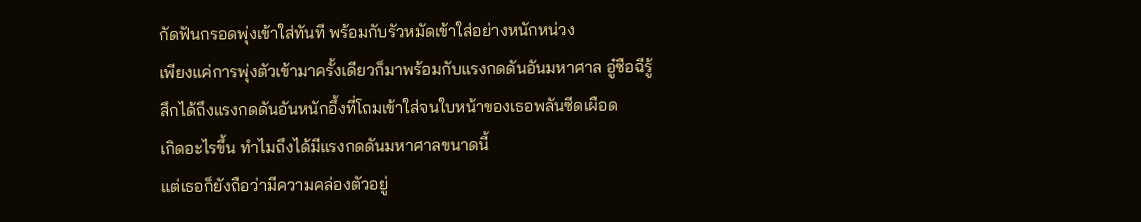กัดฟันกรอดพุ่งเข้าใส่ทันที พร้อมกับรัวหมัดเข้าใส่อย่างหนักหน่วง
เพียงแค่การพุ่งตัวเข้ามาครั้งเดียวก็มาพร้อมกับแรงกดดันอันมหาศาล อู๋ซือฉีรู้สึกได้ถึงแรงกดดันอันหนักอึ้งที่โถมเข้าใส่จนใบหน้าของเธอพลันซีดเผือด
เกิดอะไรขึ้น ทำไมถึงได้มีแรงกดดันมหาศาลขนาดนี้
แต่เธอก็ยังถือว่ามีความคล่องตัวอยู่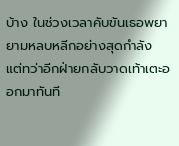บ้าง ในช่วงเวลาคับขันเธอพยายามหลบหลีกอย่างสุดกำลัง แต่ทว่าอีกฝ่ายกลับวาดเท้าเตะออกมาทันที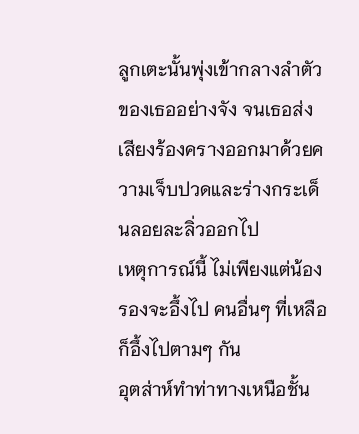ลูกเตะนั้นพุ่งเข้ากลางลำตัวของเธออย่างจัง จนเธอส่งเสียงร้องครางออกมาด้วยความเจ็บปวดและร่างกระเด็นลอยละลิ่วออกไป
เหตุการณ์นี้ ไม่เพียงแต่น้องรองจะอึ้งไป คนอื่นๆ ที่เหลือก็อึ้งไปตามๆ กัน
อุตส่าห์ทำท่าทางเหนือชั้น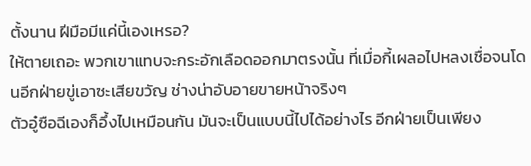ตั้งนาน ฝีมือมีแค่นี้เองเหรอ?
ให้ตายเถอะ พวกเขาแทบจะกระอักเลือดออกมาตรงนั้น ที่เมื่อกี้เผลอไปหลงเชื่อจนโดนอีกฝ่ายขู่เอาซะเสียขวัญ ช่างน่าอับอายขายหน้าจริงๆ
ตัวอู๋ซือฉีเองก็อึ้งไปเหมือนกัน มันจะเป็นแบบนี้ไปได้อย่างไร อีกฝ่ายเป็นเพียง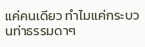แค่คนเดียว ทำไมแค่กระบวนท่าธรรมดาๆ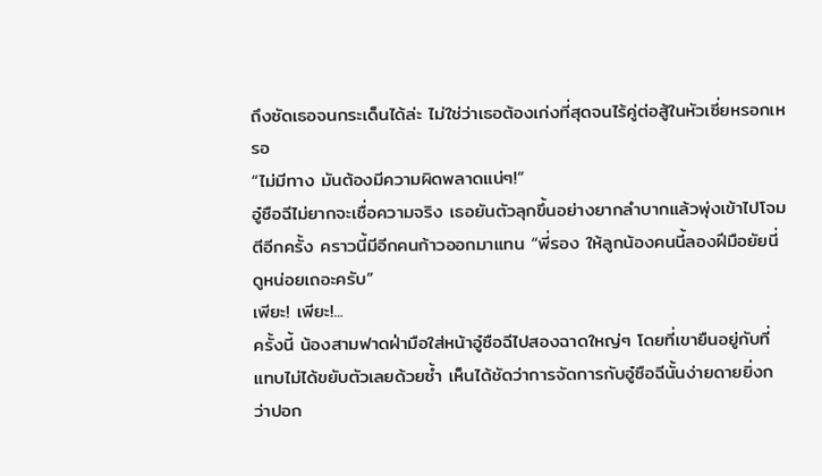ถึงซัดเธอจนกระเด็นได้ล่ะ ไม่ใช่ว่าเธอต้องเก่งที่สุดจนไร้คู่ต่อสู้ในหัวเซี่ยหรอกเหรอ
“ไม่มีทาง มันต้องมีความผิดพลาดแน่ๆ!”
อู๋ซือฉีไม่ยากจะเชื่อความจริง เธอยันตัวลุกขึ้นอย่างยากลำบากแล้วพุ่งเข้าไปโจมตีอีกครั้ง คราวนี้มีอีกคนก้าวออกมาแทน “พี่รอง ให้ลูกน้องคนนี้ลองฝีมือยัยนี่ดูหน่อยเถอะครับ”
เพียะ! เพียะ!...
ครั้งนี้ น้องสามฟาดฝ่ามือใส่หน้าอู๋ซือฉีไปสองฉาดใหญ่ๆ โดยที่เขายืนอยู่กับที่แทบไม่ได้ขยับตัวเลยด้วยซ้ำ เห็นได้ชัดว่าการจัดการกับอู๋ซือฉีนั้นง่ายดายยิ่งกว่าปอก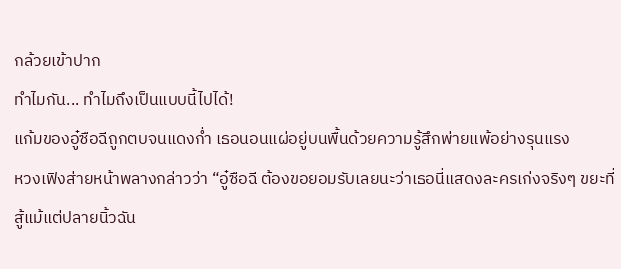กล้วยเข้าปาก
ทำไมกัน... ทำไมถึงเป็นแบบนี้ไปได้!
แก้มของอู๋ซือฉีถูกตบจนแดงก่ำ เธอนอนแผ่อยู่บนพื้นด้วยความรู้สึกพ่ายแพ้อย่างรุนแรง
หวงเฟิงส่ายหน้าพลางกล่าวว่า “อู๋ซือฉี ต้องขอยอมรับเลยนะว่าเธอนี่แสดงละครเก่งจริงๆ ขยะที่สู้แม้แต่ปลายนิ้วฉัน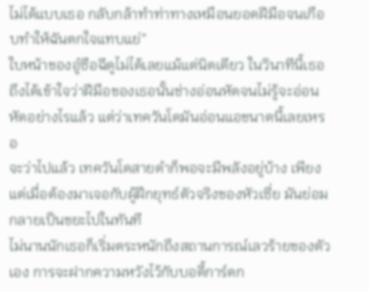ไม่ได้แบบเธอ กลับกล้าทำท่าทางเหมือนยอดฝีมือจนเกือบทำให้ฉันตกใจแทบแย่”
ใบหน้าของอู๋ซือฉีดูไม่ได้เลยแม้แต่นิดเดียว ในวินาทีนี้เธอถึงได้เข้าใจว่าฝีมือของเธอนั้นช่างอ่อนหัดจนไม่รู้จะอ่อนหัดอย่างไรแล้ว แต่ว่าเทควันโดมันอ่อนแอขนาดนี้เลยเหรอ
จะว่าไปแล้ว เทควันโดสายดำก็พอจะมีพลังอยู่บ้าง เพียงแต่เมื่อต้องมาเจอกับผู้ฝึกยุทธ์ตัวจริงของหัวเซี่ย มันย่อมกลายเป็นขยะไปในทันที
ไม่นานนักเธอก็เริ่มตระหนักถึงสถานการณ์เลวร้ายของตัวเอง การจะฝากความหวังไว้กับบอดี้การ์ดก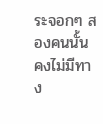ระจอกๆ สองคนนั้นคงไม่มีทาง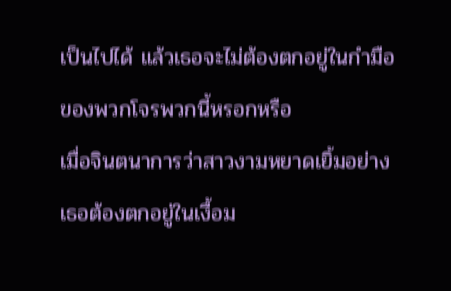เป็นไปได้ แล้วเธอจะไม่ต้องตกอยู่ในกำมือของพวกโจรพวกนี้หรอกหรือ
เมื่อจินตนาการว่าสาวงามหยาดเยิ้มอย่างเธอต้องตกอยู่ในเงื้อม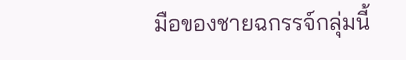มือของชายฉกรรจ์กลุ่มนี้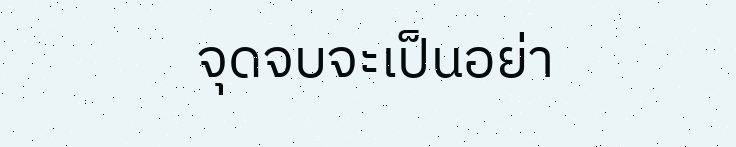จุดจบจะเป็นอย่า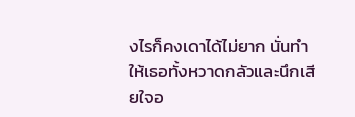งไรก็คงเดาได้ไม่ยาก นั่นทำให้เธอทั้งหวาดกลัวและนึกเสียใจอ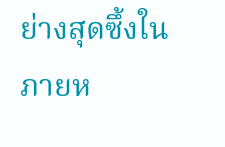ย่างสุดซึ้งในภายห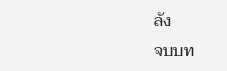ลัง
จบบท